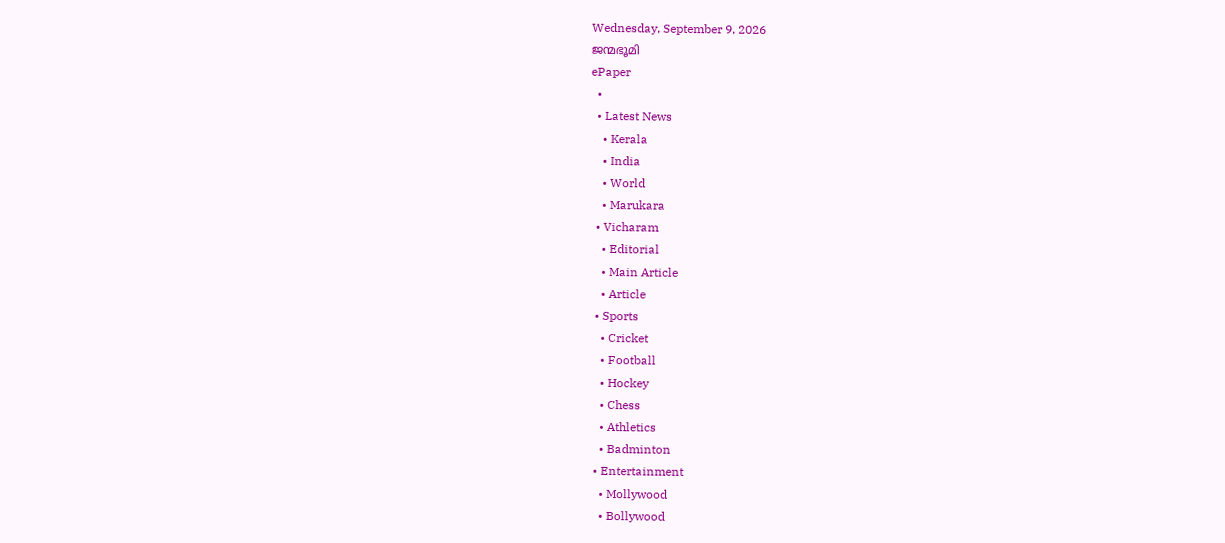Wednesday, September 9, 2026
ജന്മഭൂമി
ePaper
  •
  • Latest News
    • Kerala
    • India
    • World
    • Marukara
  • Vicharam
    • Editorial
    • Main Article
    • Article
  • Sports
    • Cricket
    • Football
    • Hockey
    • Chess
    • Athletics
    • Badminton
  • Entertainment
    • Mollywood
    • Bollywood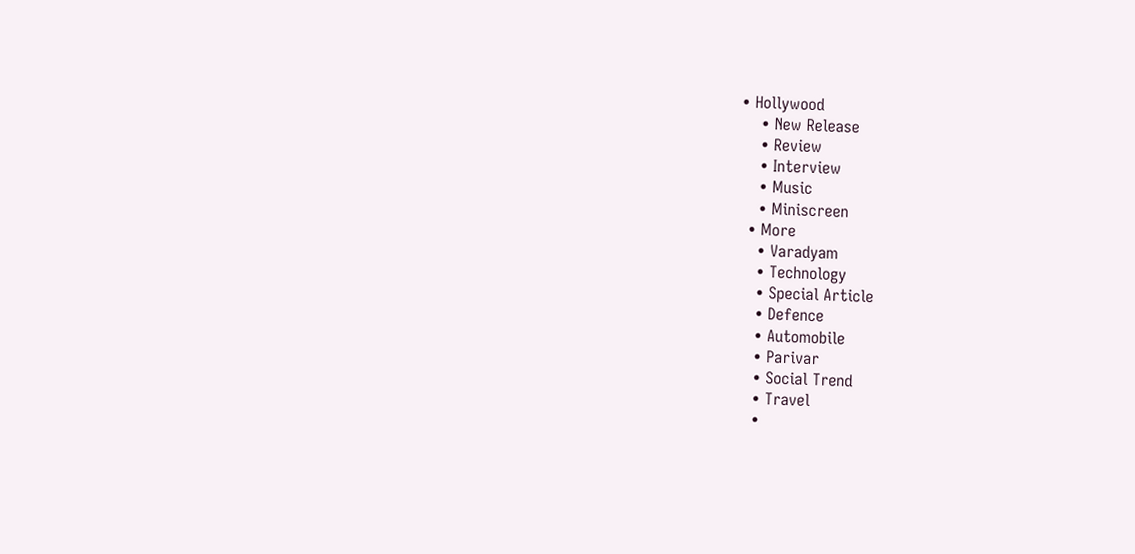• Hollywood
    • New Release
    • Review
    • Interview
    • Music
    • Miniscreen
  • More
    • Varadyam
    • Technology
    • Special Article
    • Defence
    • Automobile
    • Parivar
    • Social Trend
    • Travel
    •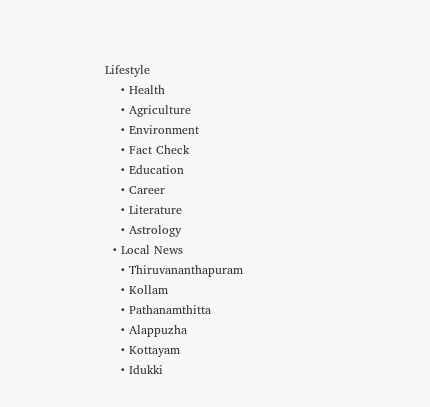Lifestyle
    • Health
    • Agriculture
    • Environment
    • Fact Check
    • Education
    • Career
    • Literature
    • Astrology
  • Local News
    • Thiruvananthapuram
    • Kollam
    • Pathanamthitta
    • Alappuzha
    • Kottayam
    • Idukki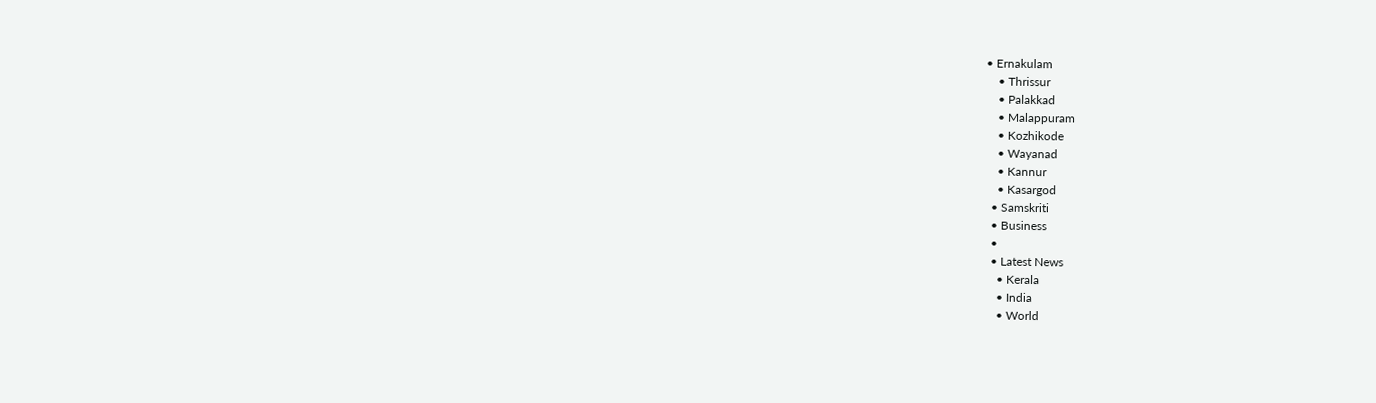• Ernakulam
    • Thrissur
    • Palakkad
    • Malappuram
    • Kozhikode
    • Wayanad
    • Kannur
    • Kasargod
  • Samskriti
  • Business
  •
  • Latest News
    • Kerala
    • India
    • World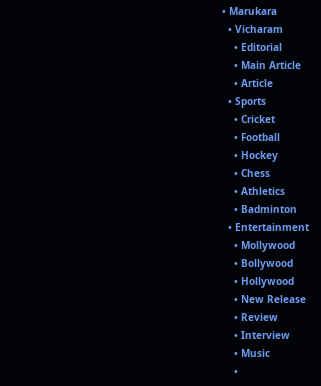• Marukara
  • Vicharam
    • Editorial
    • Main Article
    • Article
  • Sports
    • Cricket
    • Football
    • Hockey
    • Chess
    • Athletics
    • Badminton
  • Entertainment
    • Mollywood
    • Bollywood
    • Hollywood
    • New Release
    • Review
    • Interview
    • Music
    •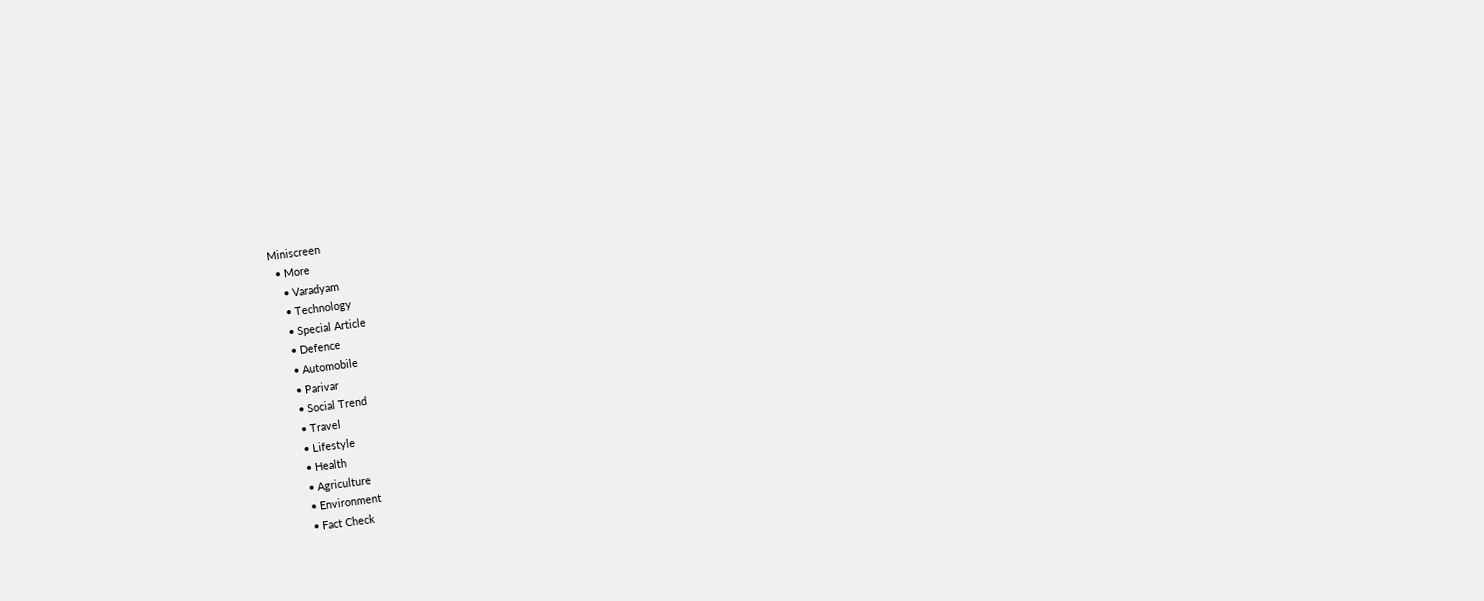Miniscreen
  • More
    • Varadyam
    • Technology
    • Special Article
    • Defence
    • Automobile
    • Parivar
    • Social Trend
    • Travel
    • Lifestyle
    • Health
    • Agriculture
    • Environment
    • Fact Check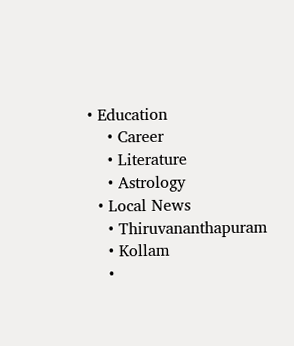• Education
    • Career
    • Literature
    • Astrology
  • Local News
    • Thiruvananthapuram
    • Kollam
    •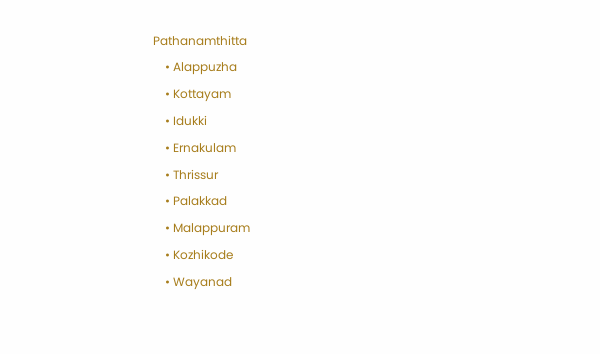Pathanamthitta
    • Alappuzha
    • Kottayam
    • Idukki
    • Ernakulam
    • Thrissur
    • Palakkad
    • Malappuram
    • Kozhikode
    • Wayanad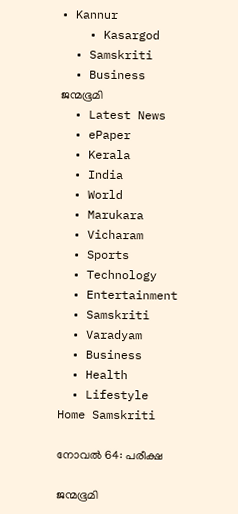• Kannur
    • Kasargod
  • Samskriti
  • Business
ജന്മഭൂമി
  • Latest News
  • ePaper
  • Kerala
  • India
  • World
  • Marukara
  • Vicharam
  • Sports
  • Technology
  • Entertainment
  • Samskriti
  • Varadyam
  • Business
  • Health
  • Lifestyle
Home Samskriti

നോവല്‍ 64: പരീക്ഷ

ജന്മഭൂമി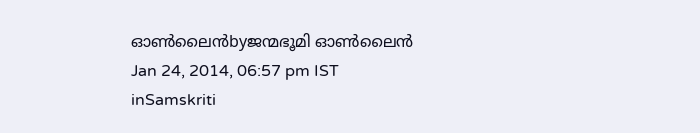ഓണ്‍ലൈന്‍byജന്മഭൂമി ഓണ്‍ലൈന്‍
Jan 24, 2014, 06:57 pm IST
inSamskriti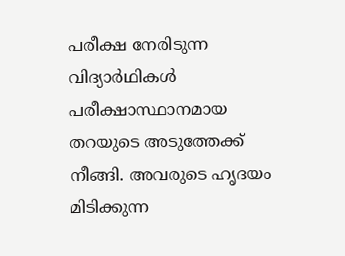പരീക്ഷ നേരിടുന്ന വിദ്യാര്‍ഥികള്‍ പരീക്ഷാസ്ഥാനമായ തറയുടെ അടുത്തേക്ക്‌ നീങ്ങി. അവരുടെ ഹൃദയം മിടിക്കുന്ന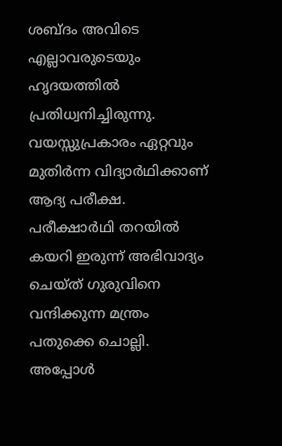ശബ്ദം അവിടെ എല്ലാവരുടെയും ഹൃദയത്തില്‍ പ്രതിധ്വനിച്ചിരുന്നു. വയസ്സുപ്രകാരം ഏറ്റവും മുതിര്‍ന്ന വിദ്യാര്‍ഥിക്കാണ്‌ ആദ്യ പരീക്ഷ. പരീക്ഷാര്‍ഥി തറയില്‍ കയറി ഇരുന്ന്‌ അഭിവാദ്യം ചെയ്ത്‌ ഗുരുവിനെ വന്ദിക്കുന്ന മന്ത്രം പതുക്കെ ചൊല്ലി. അപ്പോള്‍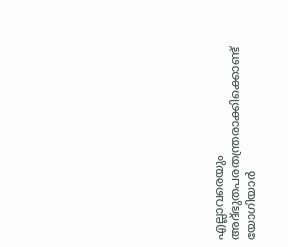എല്ലാവരെയും അദ്ഭുതപരതന്ത്രരാക്കിക്കൊണ്ട്‌ യോഗിയാര്‍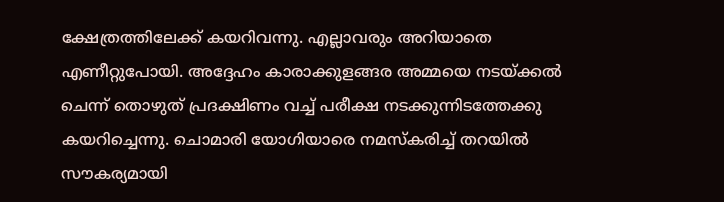ക്ഷേത്രത്തിലേക്ക്‌ കയറിവന്നു. എല്ലാവരും അറിയാതെ എണീറ്റുപോയി. അദ്ദേഹം കാരാക്കുളങ്ങര അമ്മയെ നടയ്‌ക്കല്‍ ചെന്ന്‌ തൊഴുത്‌ പ്രദക്ഷിണം വച്ച്‌ പരീക്ഷ നടക്കുന്നിടത്തേക്കു കയറിച്ചെന്നു. ചൊമാരി യോഗിയാരെ നമസ്കരിച്ച്‌ തറയില്‍ സൗകര്യമായി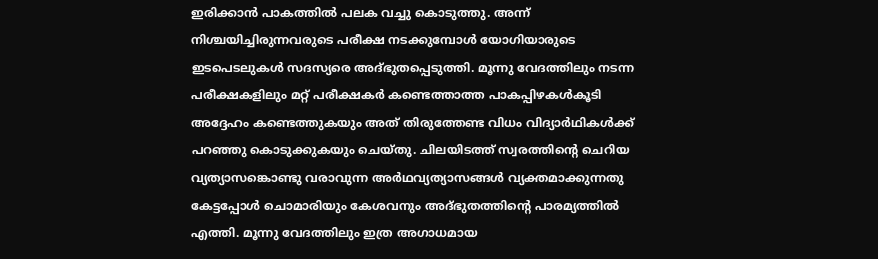ഇരിക്കാന്‍ പാകത്തില്‍ പലക വച്ചു കൊടുത്തു. അന്ന്‌ നിശ്ചയിച്ചിരുന്നവരുടെ പരീക്ഷ നടക്കുമ്പോള്‍ യോഗിയാരുടെ ഇടപെടലുകള്‍ സദസ്യരെ അദ്ഭുതപ്പെടുത്തി. മൂന്നു വേദത്തിലും നടന്ന പരീക്ഷകളിലും മറ്റ്‌ പരീക്ഷകര്‍ കണ്ടെത്താത്ത പാകപ്പിഴകള്‍കൂടി അദ്ദേഹം കണ്ടെത്തുകയും അത്‌ തിരുത്തേണ്ട വിധം വിദ്യാര്‍ഥികള്‍ക്ക്‌ പറഞ്ഞു കൊടുക്കുകയും ചെയ്തു. ചിലയിടത്ത്‌ സ്വരത്തിന്റെ ചെറിയ വ്യത്യാസങ്കൊണ്ടു വരാവുന്ന അര്‍ഥവ്യത്യാസങ്ങള്‍ വ്യക്തമാക്കുന്നതു കേട്ടപ്പോള്‍ ചൊമാരിയും കേശവനും അദ്ഭുതത്തിന്റെ പാരമ്യത്തില്‍ എത്തി. മൂന്നു വേദത്തിലും ഇത്ര അഗാധമായ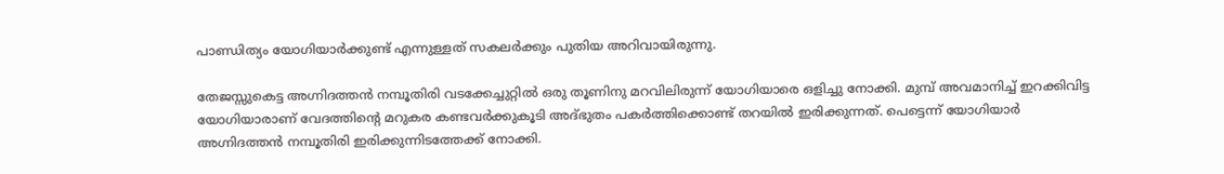പാണ്ഡിത്യം യോഗിയാര്‍ക്കുണ്ട്‌ എന്നുള്ളത്‌ സകലര്‍ക്കും പുതിയ അറിവായിരുന്നു.

തേജസ്സുകെട്ട അഗ്നിദത്തന്‍ നമ്പൂതിരി വടക്കേച്ചുറ്റില്‍ ഒരു തൂണിനു മറവിലിരുന്ന്‌ യോഗിയാരെ ഒളിച്ചു നോക്കി. മുമ്പ്‌ അവമാനിച്ച്‌ ഇറക്കിവിട്ട യോഗിയാരാണ്‌ വേദത്തിന്റെ മറുകര കണ്ടവര്‍ക്കുകൂടി അദ്ഭുതം പകര്‍ത്തിക്കൊണ്ട്‌ തറയില്‍ ഇരിക്കുന്നത്‌. പെട്ടെന്ന്‌ യോഗിയാര്‍ അഗ്നിദത്തന്‍ നമ്പൂതിരി ഇരിക്കുന്നിടത്തേക്ക്‌ നോക്കി.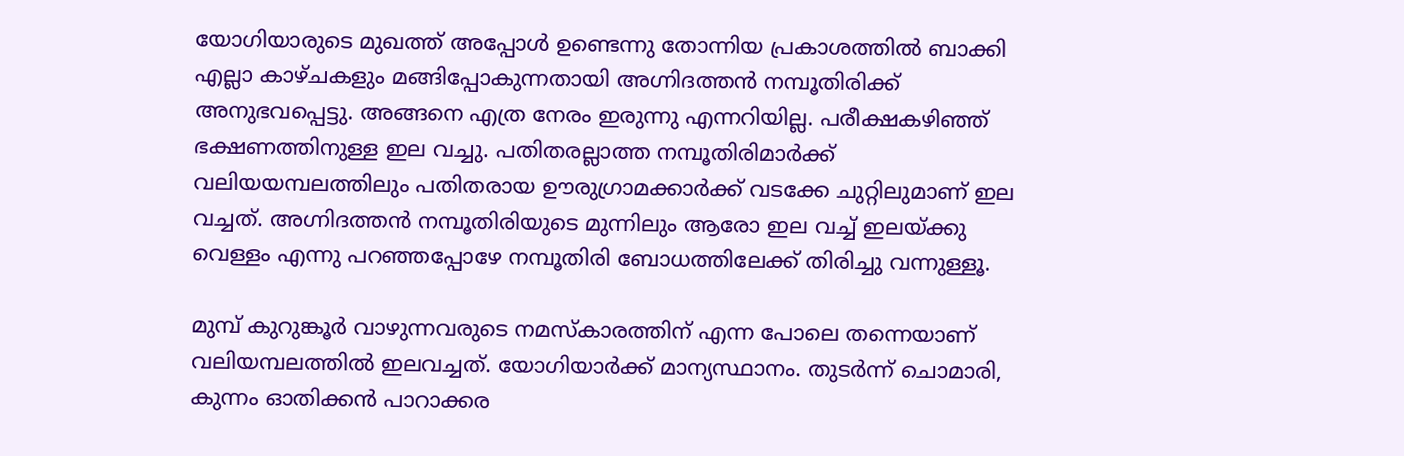യോഗിയാരുടെ മുഖത്ത്‌ അപ്പോള്‍ ഉണ്ടെന്നു തോന്നിയ പ്രകാശത്തില്‍ ബാക്കി എല്ലാ കാഴ്ചകളും മങ്ങിപ്പോകുന്നതായി അഗ്നിദത്തന്‍ നമ്പൂതിരിക്ക്‌ അനുഭവപ്പെട്ടു. അങ്ങനെ എത്ര നേരം ഇരുന്നു എന്നറിയില്ല. പരീക്ഷകഴിഞ്ഞ്‌ ഭക്ഷണത്തിനുള്ള ഇല വച്ചു. പതിതരല്ലാത്ത നമ്പൂതിരിമാര്‍ക്ക്‌ വലിയയമ്പലത്തിലും പതിതരായ ഊരുഗ്രാമക്കാര്‍ക്ക്‌ വടക്കേ ചുറ്റിലുമാണ്‌ ഇല വച്ചത്‌. അഗ്നിദത്തന്‍ നമ്പൂതിരിയുടെ മുന്നിലും ആരോ ഇല വച്ച്‌ ഇലയ്‌ക്കു വെള്ളം എന്നു പറഞ്ഞപ്പോഴേ നമ്പൂതിരി ബോധത്തിലേക്ക്‌ തിരിച്ചു വന്നുള്ളൂ.

മുമ്പ്‌ കുറുങ്കൂര്‍ വാഴുന്നവരുടെ നമസ്കാരത്തിന്‌ എന്ന പോലെ തന്നെയാണ്‌ വലിയമ്പലത്തില്‍ ഇലവച്ചത്‌. യോഗിയാര്‍ക്ക്‌ മാന്യസ്ഥാനം. തുടര്‍ന്ന്‌ ചൊമാരി, കുന്നം ഓതിക്കന്‍ പാറാക്കര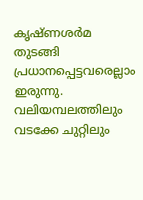കൃഷ്ണശര്‍മ തുടങ്ങി പ്രധാനപ്പെട്ടവരെല്ലാം ഇരുന്നു. വലിയമ്പലത്തിലും വടക്കേ ചുറ്റിലും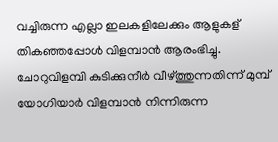വച്ചിരുന്ന എല്ലാ ഇലകളിലേക്കും ആളുകള്‌ തികഞ്ഞപ്പോള്‍ വിളമ്പാന്‍ ആരംഭിച്ചു. ചോറുവിളമ്പി കുടിക്കുനീര്‍ വീഴ്‌ത്തുന്നതിന്ന്‌ മുമ്പ്‌ യോഗിയാര്‍ വിളമ്പാന്‍ നിന്നിരുന്ന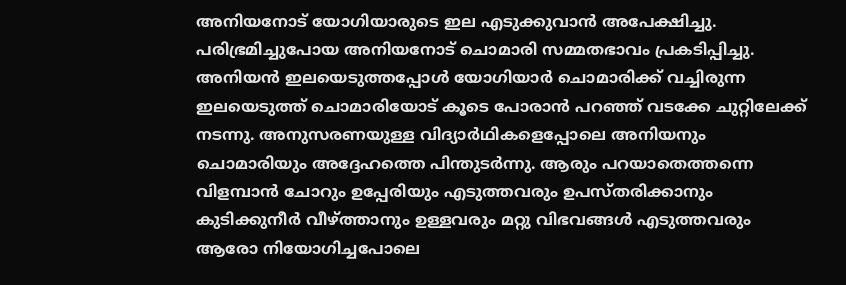അനിയനോട്‌ യോഗിയാരുടെ ഇല എടുക്കുവാന്‍ അപേക്ഷിച്ചു. പരിഭ്രമിച്ചുപോയ അനിയനോട്‌ ചൊമാരി സമ്മതഭാവം പ്രകടിപ്പിച്ചു. അനിയന്‍ ഇലയെടുത്തപ്പോള്‍ യോഗിയാര്‍ ചൊമാരിക്ക്‌ വച്ചിരുന്ന ഇലയെടുത്ത്‌ ചൊമാരിയോട്‌ കൂടെ പോരാന്‍ പറഞ്ഞ്‌ വടക്കേ ചുറ്റിലേക്ക്‌ നടന്നു. അനുസരണയുള്ള വിദ്യാര്‍ഥികളെപ്പോലെ അനിയനും ചൊമാരിയും അദ്ദേഹത്തെ പിന്തുടര്‍ന്നു. ആരും പറയാതെത്തന്നെ വിളമ്പാന്‍ ചോറും ഉപ്പേരിയും എടുത്തവരും ഉപസ്തരിക്കാനും കുടിക്കുനീര്‍ വീഴ്‌ത്താനും ഉള്ളവരും മറ്റു വിഭവങ്ങള്‍ എടുത്തവരും ആരോ നിയോഗിച്ചപോലെ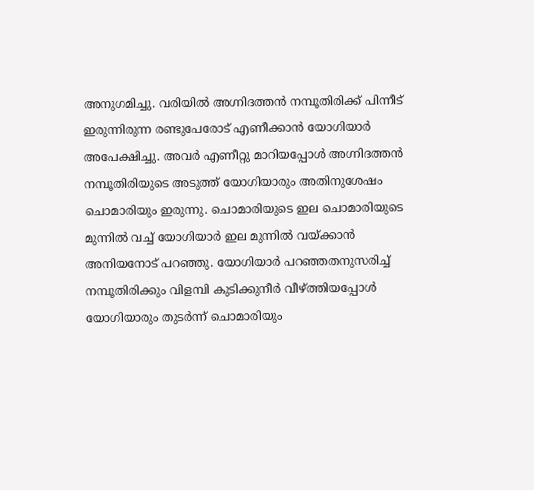അനുഗമിച്ചു. വരിയില്‍ അഗ്നിദത്തന്‍ നമ്പൂതിരിക്ക്‌ പിന്നീട്‌ ഇരുന്നിരുന്ന രണ്ടുപേരോട്‌ എണീക്കാന്‍ യോഗിയാര്‍ അപേക്ഷിച്ചു. അവര്‍ എണീറ്റു മാറിയപ്പോള്‍ അഗ്നിദത്തന്‍ നമ്പൂതിരിയുടെ അടുത്ത്‌ യോഗിയാരും അതിനുശേഷം ചൊമാരിയും ഇരുന്നു. ചൊമാരിയുടെ ഇല ചൊമാരിയുടെ മുന്നില്‍ വച്ച്‌ യോഗിയാര്‍ ഇല മുന്നില്‍ വയ്‌ക്കാന്‍ അനിയനോട്‌ പറഞ്ഞു. യോഗിയാര്‍ പറഞ്ഞതനുസരിച്ച്‌ നമ്പൂതിരിക്കും വിളമ്പി കുടിക്കുനീര്‍ വീഴ്‌ത്തിയപ്പോള്‍ യോഗിയാരും തുടര്‍ന്ന്‌ ചൊമാരിയും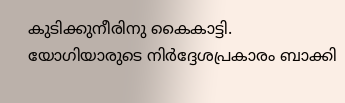കുടിക്കുനീരിനു കൈകാട്ടി. യോഗിയാരുടെ നിര്‍ദ്ദേശപ്രകാരം ബാക്കി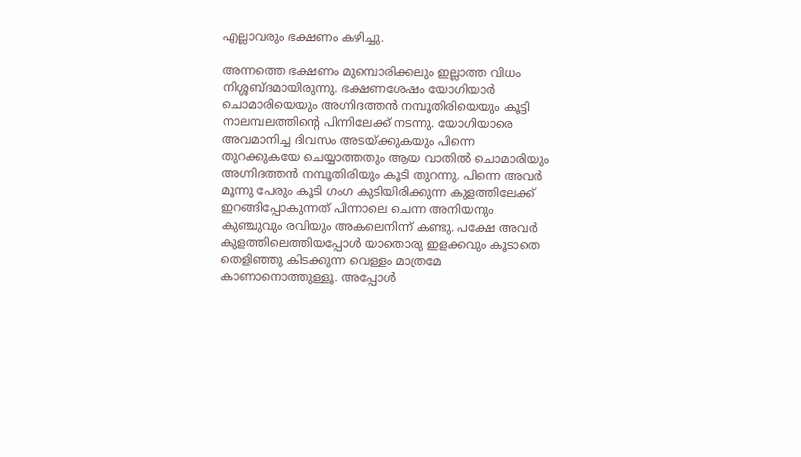എല്ലാവരും ഭക്ഷണം കഴിച്ചു.

അന്നത്തെ ഭക്ഷണം മുമ്പൊരിക്കലും ഇല്ലാത്ത വിധം നിശ്ശബ്ദമായിരുന്നു. ഭക്ഷണശേഷം യോഗിയാര്‍ ചൊമാരിയെയും അഗ്നിദത്തന്‍ നമ്പൂതിരിയെയും കൂട്ടി നാലമ്പലത്തിന്റെ പിന്നിലേക്ക്‌ നടന്നു. യോഗിയാരെ അവമാനിച്ച ദിവസം അടയ്‌ക്കുകയും പിന്നെ തുറക്കുകയേ ചെയ്യാത്തതും ആയ വാതില്‍ ചൊമാരിയും അഗ്നിദത്തന്‍ നമ്പൂതിരിയും കൂടി തുറന്നു. പിന്നെ അവര്‍ മൂന്നു പേരും കൂടി ഗംഗ കുടിയിരിക്കുന്ന കുളത്തിലേക്ക്‌ ഇറങ്ങിപ്പോകുന്നത്‌ പിന്നാലെ ചെന്ന അനിയനും കുഞ്ചുവും രവിയും അകലെനിന്ന്‌ കണ്ടു. പക്ഷേ അവര്‍ കുളത്തിലെത്തിയപ്പോള്‍ യാതൊരു ഇളക്കവും കൂടാതെ തെളിഞ്ഞു കിടക്കുന്ന വെള്ളം മാത്രമേ കാണാനൊത്തുള്ളൂ. അപ്പോള്‍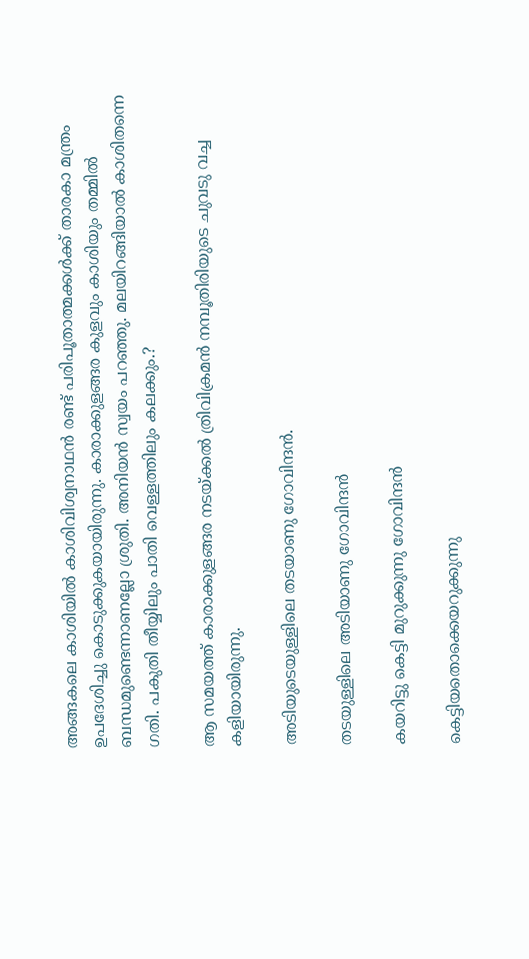അങ്ങകലെ കാശിയില്‍ കാശിവിശ്വനാഥന്‍ രണ്ട്‌ പരിപൂതാത്മക്കള്‍ക്ക്‌ താരകാ മന്ത്രം ഉപദേശിച്ചു കൊടുക്കുകയായിരുന്നു. കാരാക്കുളങ്ങര കുളവും കാശിയും തമ്മില്‍ ബന്ധമുണ്ടെന്നാണല്ലോ ശ്രുതി. അനിയന്‍ സ്വയം പറഞ്ഞു. മലയിറങ്ങിയാല്‍ കാശിതന്നെ ഗതി. പകുതി തീയ്യിലും പാതി വെള്ളത്തിലും കലക്കും.?

ആ സമയത്ത്‌ കാരാക്കുളങ്ങര നടയ്‌ക്കല്‍ ത്രിവിക്രമന്‍ നമ്പൂതിരിയുടെ ചുവടു വച്ച കളിയായിരുന്നു.

അടിയുടെയുള്ളിലെ തടയാണു ഗോവിന്ദന്‍.

തടയുള്ളിലെ അടിയാണു ഗോവിന്ദന്‍

കയറിട്ടു കെട്ടി മുറുക്കുന്നു ഗോവിന്ദന്‍

കെട്ടിയതൊക്കെയറുക്കുന്നു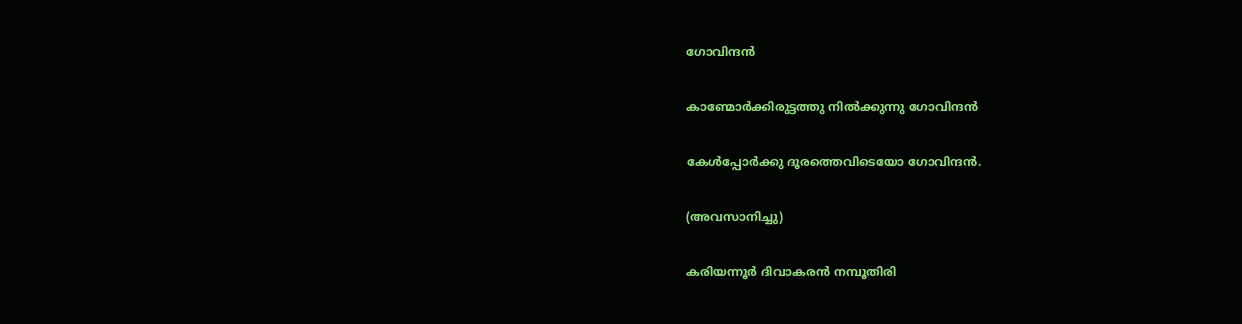ഗോവിന്ദന്‍

കാണ്മോര്‍ക്കിരുട്ടത്തു നില്‍ക്കുന്നു ഗോവിന്ദന്‍

കേള്‍പ്പോര്‍ക്കു ദൂരത്തെവിടെയോ ഗോവിന്ദന്‍.

(അവസാനിച്ചു)

കരിയന്നൂര്‍ ദിവാകരന്‍ നമ്പൂതിരി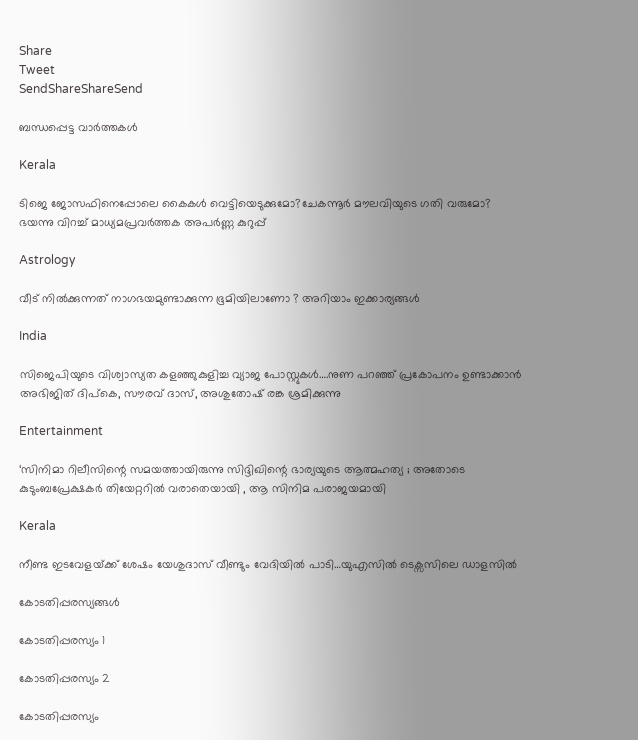Share
Tweet
SendShareShareSend

ബന്ധപ്പെട്ട വാര്‍ത്തകള്‍

Kerala

ടിജെ ജോസഫിനെപ്പോലെ കൈകള്‍ വെട്ടിയെടുക്കുമോ?ചേകന്നൂര്‍ മൗലവിയുടെ ഗതി വരുമോ? ഭയന്നു വിറച്ച് മാധ്യമപ്രവര്‍ത്തക അപര്‍ണ്ണ കുറുപ്പ്

Astrology

വീട് നിൽക്കുന്നത് നാഗഭയമുണ്ടാക്കുന്ന ഭൂമിയിലാണോ ? അറിയാം ഇക്കാര്യങ്ങൾ

India

സിജെപിയുടെ വിശ്വാസ്യത കളഞ്ഞുകുളിച്ച വ്യാജ പോസ്റ്റുകള്‍….നുണ പറഞ്ഞ് പ്രകോപനം ഉണ്ടാക്കാന്‍ അഭിജിത് ദിപ്‌കെ, സൗരവ് ദാസ്, അശുതോഷ് രങ്ക ശ്രമിക്കുന്നു

Entertainment

‘സിനിമാ റിലീസിന്റെ സമയത്തായിരുന്നു സിദ്ദിഖിന്റെ ഭാര്യയുടെ ആത്മഹത്യ ; അതോടെ കുടുംബപ്രേക്ഷകര്‍ തിയേറ്ററില്‍ വരാതെയായി , ആ സിനിമ പരാജയമായി

Kerala

നീണ്ട ഇടവേളയ്‌ക്ക് ശേഷം യേശുദാസ് വീണ്ടും വേദിയില്‍ പാടി…യുഎസില്‍ ടെക്സസിലെ ഡാളസില്‍

കോടതിപ്പരസ്യങ്ങള്‍

കോടതിപ്പരസ്യം 1

കോടതിപ്പരസ്യം 2

കോടതിപ്പരസ്യം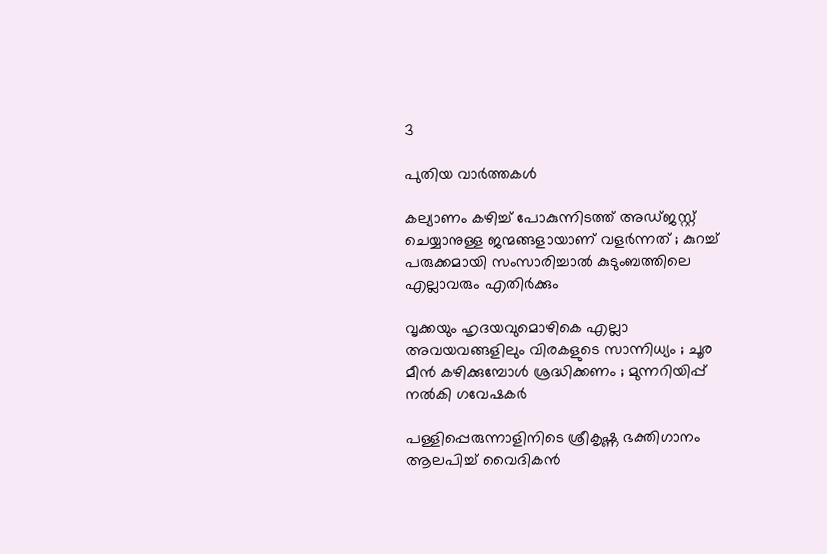3

പുതിയ വാര്‍ത്തകള്‍

കല്യാണം കഴിച്ച് പോകുന്നിടത്ത് അ‍ഡ്ജസ്റ്റ് ചെയ്യാനുള്ള ജന്മങ്ങളായാണ് വളർന്നത് ; കുറച്ച് പരുക്കമായി സംസാരിച്ചാൽ കുടുംബത്തിലെ എല്ലാവരും എതിർക്കും

വൃക്കയും ഹൃദയവുമൊഴികെ എല്ലാ അവയവങ്ങളിലും വിരകളുടെ സാന്നിധ്യം ; ചൂര മീൻ കഴിക്കുമ്പോൾ ശ്രദ്ധിക്കണം ; മുന്നറിയിപ്പ് നൽകി ഗവേഷകർ

പള്ളിപ്പെരുന്നാളിനിടെ ശ്രീകൃഷ്ണ ഭക്തിഗാനം ആലപിച്ച് വൈദികൻ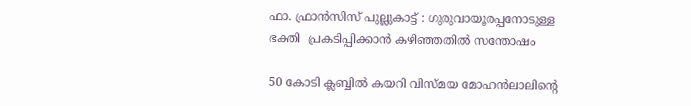ഫാ. ഫ്രാൻസിസ് പുല്ലുകാട്ട് : ഗുരുവായൂരപ്പനോടുള്ള ഭക്തി  പ്രകടിപ്പിക്കാൻ കഴിഞ്ഞതിൽ സന്തോഷം

50 കോടി ക്ലബ്ബില്‍ കയറി വിസ്മയ മോഹന്‍ലാലിന്റെ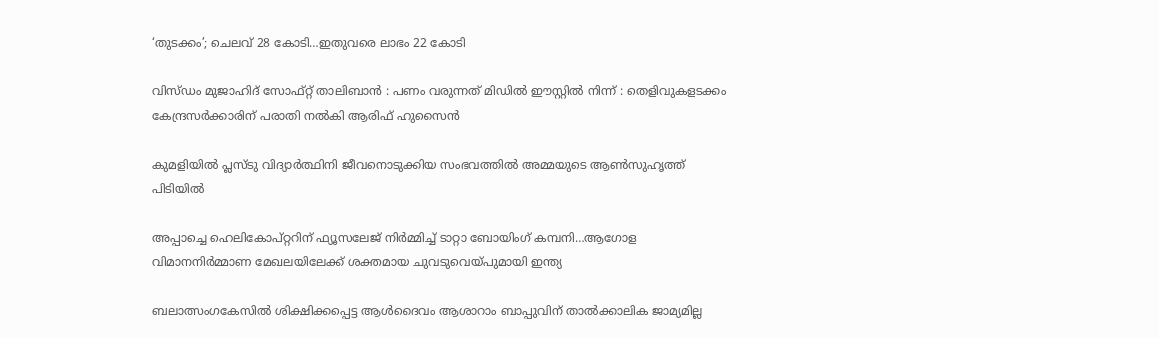‘തുടക്കം’; ചെലവ് 28 കോടി…ഇതുവരെ ലാഭം 22 കോടി

വിസ്ഡം മുജാഹിദ് സോഫ്റ്റ് താലിബാൻ : പണം വരുന്നത് മിഡിൽ ഈസ്റ്റിൽ നിന്ന് : തെളിവുകളടക്കം കേന്ദ്രസർക്കാരിന് പരാതി നൽകി ആരിഫ് ഹുസൈൻ

കുമളിയില്‍ പ്ലസ്ടു വിദ്യാര്‍ത്ഥിനി ജീവനൊടുക്കിയ സംഭവത്തില്‍ അമ്മയുടെ ആണ്‍സുഹൃത്ത് പിടിയില്‍

അപ്പാച്ചെ ഹെലികോപ്റ്ററിന് ഫ്യൂസലേജ് നിര്‍മ്മിച്ച് ടാറ്റാ ബോയിംഗ് കമ്പനി…ആഗോള വിമാനനിര്‍മ്മാണ മേഖലയിലേക്ക് ശക്തമായ ചുവടുവെയ്‌പുമായി ഇന്ത്യ

ബലാത്സംഗകേസില്‍ ശിക്ഷിക്കപ്പെട്ട ആള്‍ദൈവം ആശാറാം ബാപ്പുവിന് താല്‍ക്കാലിക ജാമ്യമില്ല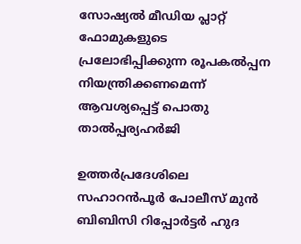സോഷ്യല്‍ മീഡിയ പ്ലാറ്റ് ഫോമുകളുടെ പ്രലോഭിപ്പിക്കുന്ന രൂപകല്‍പ്പന നിയന്ത്രിക്കണമെന്ന് ആവശ്യപ്പെട്ട് പൊതു താല്‍പ്പര്യഹര്‍ജി

ഉത്തര്‍പ്രദേശിലെ സഹാറൻപൂർ പോലീസ് മുൻ ബിബിസി റിപ്പോർട്ടർ ഹുദ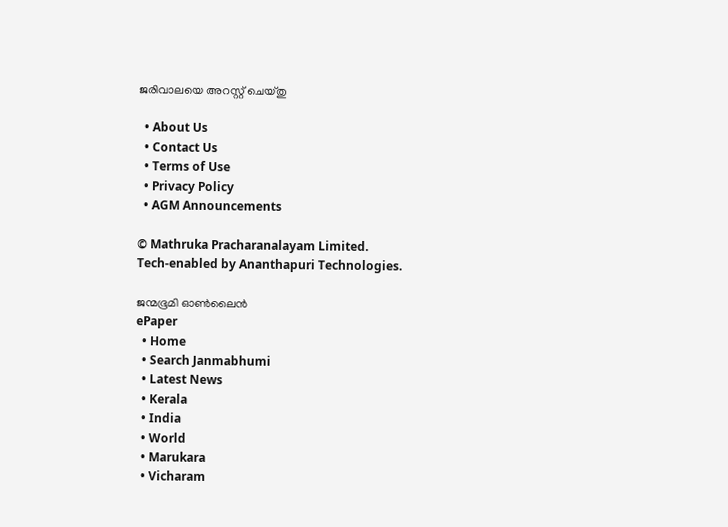ജരിവാലയെ അറസ്റ്റ് ചെയ്തു

  • About Us
  • Contact Us
  • Terms of Use
  • Privacy Policy
  • AGM Announcements

© Mathruka Pracharanalayam Limited.
Tech-enabled by Ananthapuri Technologies.

ജന്മഭൂമി ഓണ്‍ലൈന്‍
ePaper
  • Home
  • Search Janmabhumi
  • Latest News
  • Kerala
  • India
  • World
  • Marukara
  • Vicharam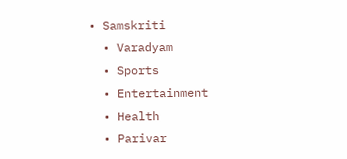• Samskriti
  • Varadyam
  • Sports
  • Entertainment
  • Health
  • Parivar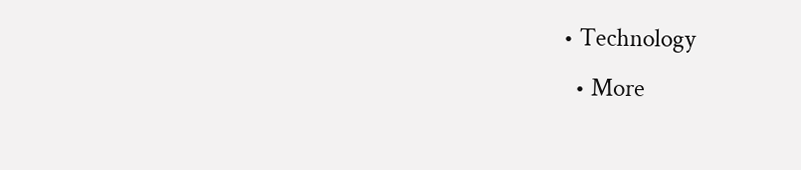• Technology
  • More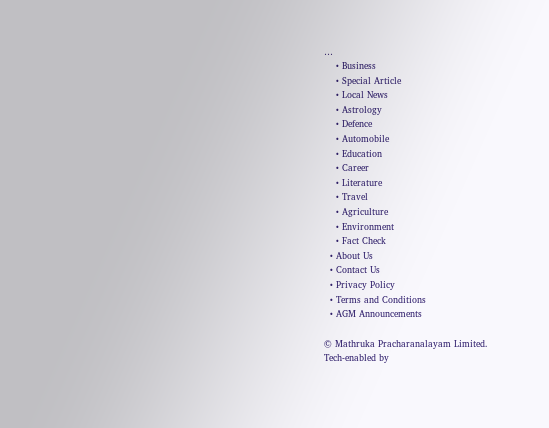…
    • Business
    • Special Article
    • Local News
    • Astrology
    • Defence
    • Automobile
    • Education
    • Career
    • Literature
    • Travel
    • Agriculture
    • Environment
    • Fact Check
  • About Us
  • Contact Us
  • Privacy Policy
  • Terms and Conditions
  • AGM Announcements

© Mathruka Pracharanalayam Limited.
Tech-enabled by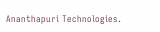Ananthapuri Technologies.